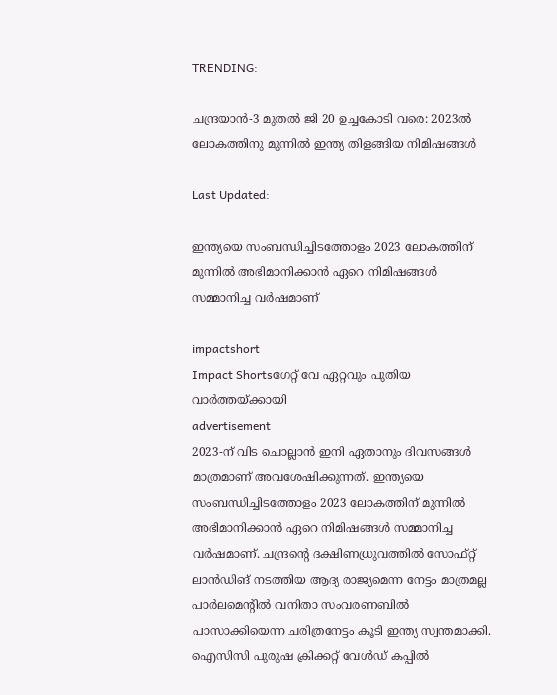TRENDING:

ചന്ദ്രയാന്‍-3 മുതല്‍ ജി 20 ഉച്ചകോടി വരെ: 2023ല്‍ ലോകത്തിനു മുന്നില്‍ ഇന്ത്യ തിളങ്ങിയ നിമിഷങ്ങള്‍

Last Updated:

ഇന്ത്യയെ സംബന്ധിച്ചിടത്തോളം 2023 ലോകത്തിന് മുന്നില്‍ അഭിമാനിക്കാന്‍ ഏറെ നിമിഷങ്ങള്‍ സമ്മാനിച്ച വര്‍ഷമാണ്

impactshort
Impact Shortsഗേറ്റ് വേ ഏറ്റവും പുതിയ വാർത്തയ്ക്കായി
advertisement
2023-ന് വിട ചൊല്ലാന്‍ ഇനി ഏതാനും ദിവസങ്ങള്‍ മാത്രമാണ് അവശേഷിക്കുന്നത്. ഇന്ത്യയെ സംബന്ധിച്ചിടത്തോളം 2023 ലോകത്തിന് മുന്നില്‍ അഭിമാനിക്കാന്‍ ഏറെ നിമിഷങ്ങള്‍ സമ്മാനിച്ച വര്‍ഷമാണ്. ചന്ദ്രന്റെ ദക്ഷിണധ്രുവത്തില്‍ സോഫ്റ്റ് ലാന്‍ഡിങ് നടത്തിയ ആദ്യ രാജ്യമെന്ന നേട്ടം മാത്രമല്ല പാര്‍ലമെന്റില്‍ വനിതാ സംവരണബില്‍ പാസാക്കിയെന്ന ചരിത്രനേട്ടം കൂടി ഇന്ത്യ സ്വന്തമാക്കി. ഐസിസി പുരുഷ ക്രിക്കറ്റ് വേള്‍ഡ് കപ്പില്‍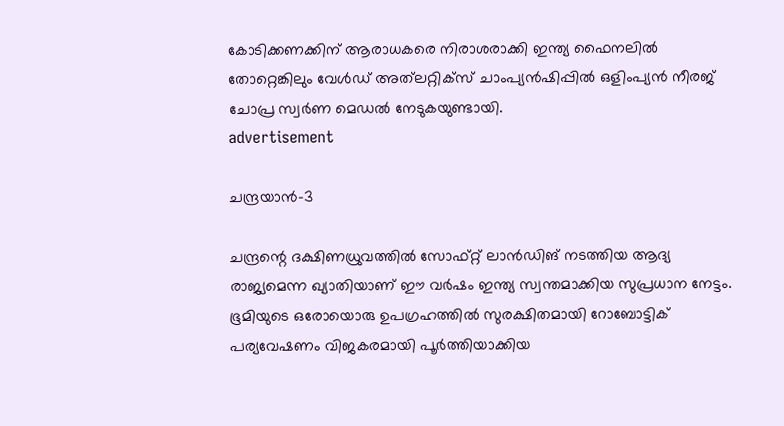കോടിക്കണക്കിന് ആരാധകരെ നിരാശരാക്കി ഇന്ത്യ ഫൈനലില്‍ തോറ്റെങ്കിലും വേള്‍ഡ് അത്‌ലറ്റിക്‌സ് ചാംപ്യന്‍ഷിപ്പില്‍ ഒളിംപ്യന്‍ നീരജ് ചോപ്ര സ്വര്‍ണ മെഡല്‍ നേടുകയുണ്ടായി.
advertisement

ചന്ദ്രയാന്‍-3

ചന്ദ്രന്റെ ദക്ഷിണധ്രുവത്തില്‍ സോഫ്റ്റ് ലാന്‍ഡിങ് നടത്തിയ ആദ്യ രാജ്യമെന്ന ഖ്യാതിയാണ് ഈ വര്‍ഷം ഇന്ത്യ സ്വന്തമാക്കിയ സുപ്രധാന നേട്ടം. ഭൂമിയുടെ ഒരോയൊരു ഉപഗ്രഹത്തില്‍ സുരക്ഷിതമായി റോബോട്ടിക് പര്യവേഷണം വിജകരമായി പൂര്‍ത്തിയാക്കിയ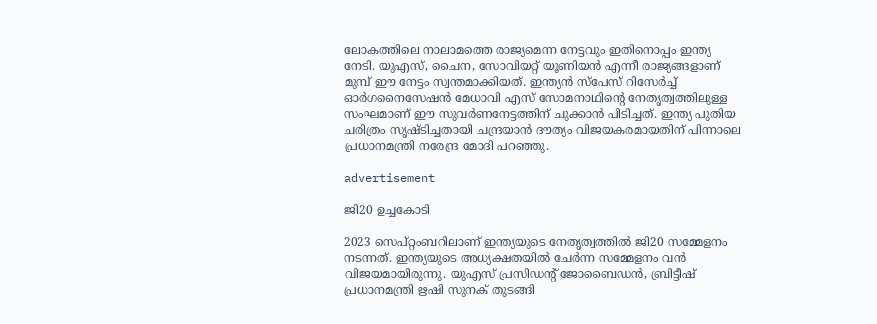ലോകത്തിലെ നാലാമത്തെ രാജ്യമെന്ന നേട്ടവും ഇതിനൊപ്പം ഇന്ത്യ നേടി. യുഎസ്, ചൈന, സോവിയറ്റ് യൂണിയന്‍ എന്നീ രാജ്യങ്ങളാണ് മുമ്പ് ഈ നേട്ടം സ്വന്തമാക്കിയത്. ഇന്ത്യന്‍ സ്‌പേസ് റിസേര്‍ച്ച് ഓര്‍ഗനൈസേഷന്‍ മേധാവി എസ് സോമനാഥിന്റെ നേതൃത്വത്തിലുള്ള സംഘമാണ് ഈ സുവര്‍ണനേട്ടത്തിന് ചുക്കാന്‍ പിടിച്ചത്. ഇന്ത്യ പുതിയ ചരിത്രം സൃഷ്ടിച്ചതായി ചന്ദ്രയാന്‍ ദൗത്യം വിജയകരമായതിന് പിന്നാലെ പ്രധാനമന്ത്രി നരേന്ദ്ര മോദി പറഞ്ഞു.

advertisement

ജി20 ഉച്ചകോടി

2023 സെപ്റ്റംബറിലാണ് ഇന്ത്യയുടെ നേതൃത്വത്തില്‍ ജി20 സമ്മേളനം നടന്നത്. ഇന്ത്യയുടെ അധ്യക്ഷതയില്‍ ചേര്‍ന്ന സമ്മേളനം വന്‍ വിജയമായിരുന്നു. യുഎസ് പ്രസിഡന്റ് ജോബൈഡന്‍, ബ്രിട്ടീഷ് പ്രധാനമന്ത്രി ഋഷി സുനക് തുടങ്ങി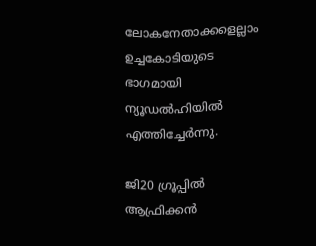ലോകനേതാക്കളെല്ലാം ഉച്ചകോടിയുടെ ഭാഗമായി ന്യൂഡല്‍ഹിയില്‍ എത്തിച്ചേര്‍ന്നു.

ജി20 ഗ്രൂപ്പില്‍ ആഫ്രിക്കന്‍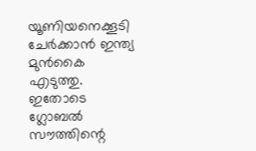യൂണിയനെക്കൂടി ചേര്‍ക്കാൻ ഇന്ത്യ മുൻകൈ എടുത്തു. ഇതോടെ ഗ്ലോബല്‍ സൗത്തിന്റെ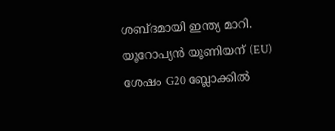ശബ്ദമായി ഇന്ത്യ മാറി. യൂറോപ്യന്‍ യൂണിയന് (EU) ശേഷം G20 ബ്ലോക്കില്‍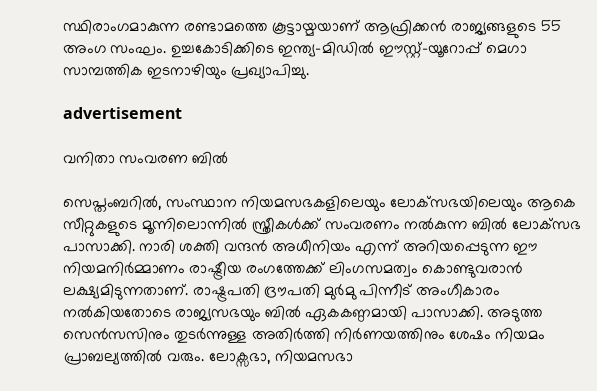സ്ഥിരാംഗമാകുന്ന രണ്ടാമത്തെ കൂട്ടായ്മയാണ് ആഫ്രിക്കന്‍ രാജ്യങ്ങളുടെ 55 അംഗ സംഘം. ഉച്ചകോടിക്കിടെ ഇന്ത്യ-മിഡില്‍ ഈസ്റ്റ്-യൂറോപ്പ് മെഗാ സാമ്പത്തിക ഇടനാഴിയും പ്രഖ്യാപിച്ചു.

advertisement

വനിതാ സംവരണ ബില്‍

സെപ്തംബറില്‍, സംസ്ഥാന നിയമസഭകളിലെയും ലോക്‌സഭയിലെയും ആകെ സീറ്റുകളുടെ മൂന്നിലൊന്നില്‍ സ്ത്രീകള്‍ക്ക് സംവരണം നല്‍കുന്ന ബില്‍ ലോക്‌സഭ പാസാക്കി. നാരി ശക്തി വന്ദന്‍ അധീനിയം എന്ന് അറിയപ്പെടുന്ന ഈ നിയമനിര്‍മ്മാണം രാഷ്ട്രീയ രംഗത്തേക്ക് ലിംഗസമത്വം കൊണ്ടുവരാന്‍ ലക്ഷ്യമിടുന്നതാണ്. രാഷ്ട്രപതി ദ്രൗപതി മുര്‍മു പിന്നീട് അംഗീകാരം നല്‍കിയതോടെ രാജ്യസഭയും ബില്‍ ഏകകണ്ഠമായി പാസാക്കി. അടുത്ത സെന്‍സസിനും തുടര്‍ന്നുള്ള അതിര്‍ത്തി നിര്‍ണയത്തിനും ശേഷം നിയമം പ്രാബല്യത്തില്‍ വരും. ലോക്സഭാ, നിയമസഭാ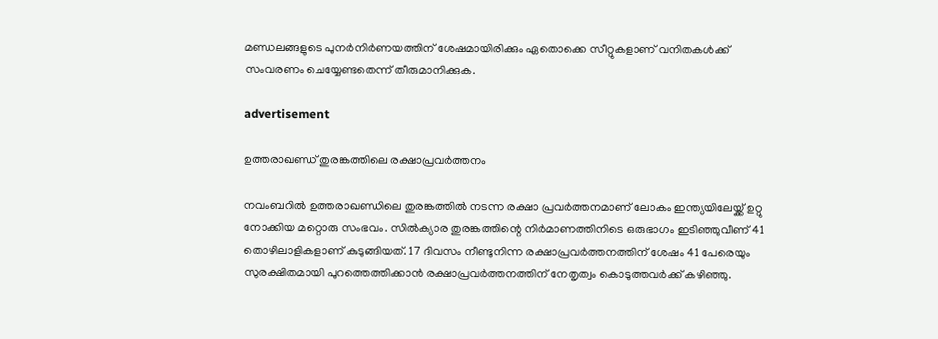മണ്ഡലങ്ങളുടെ പുനര്‍നിര്‍ണയത്തിന് ശേഷമായിരിക്കും ഏതൊക്കെ സീറ്റുകളാണ് വനിതകള്‍ക്ക് സംവരണം ചെയ്യേണ്ടതെന്ന് തീരുമാനിക്കുക.

advertisement

ഉത്തരാഖണ്ഡ് തുരങ്കത്തിലെ രക്ഷാപ്രവര്‍ത്തനം

നവംബറില്‍ ഉത്തരാഖണ്ഡിലെ തുരങ്കത്തില്‍ നടന്ന രക്ഷാ പ്രവര്‍ത്തനമാണ് ലോകം ഇന്ത്യയിലേയ്ക്ക് ഉറ്റു നോക്കിയ മറ്റൊരു സംഭവം. സില്‍ക്യാര തുരങ്കത്തിന്റെ നിര്‍മാണത്തിനിടെ ഒരുഭാഗം ഇടിഞ്ഞുവീണ് 41 തൊഴിലാളികളാണ് കുടുങ്ങിയത്. 17 ദിവസം നീണ്ടുനിന്ന രക്ഷാപ്രവര്‍ത്തനത്തിന് ശേഷം 41 പേരെയും സുരക്ഷിതമായി പുറത്തെത്തിക്കാന്‍ രക്ഷാപ്രവര്‍ത്തനത്തിന് നേതൃത്വം കൊടുത്തവര്‍ക്ക് കഴിഞ്ഞു.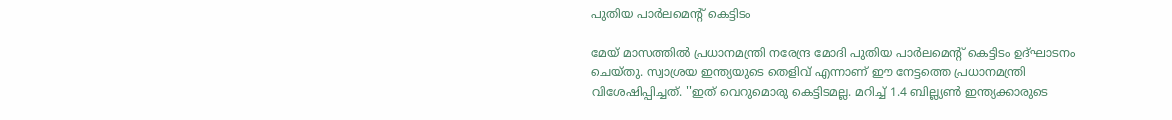പുതിയ പാര്‍ലമെന്റ് കെട്ടിടം

മേയ് മാസത്തില്‍ പ്രധാനമന്ത്രി നരേന്ദ്ര മോദി പുതിയ പാര്‍ലമെന്റ് കെട്ടിടം ഉദ്ഘാടനം ചെയ്തു. സ്വാശ്രയ ഇന്ത്യയുടെ തെളിവ് എന്നാണ് ഈ നേട്ടത്തെ പ്രധാനമന്ത്രി വിശേഷിപ്പിച്ചത്. ''ഇത് വെറുമൊരു കെട്ടിടമല്ല. മറിച്ച് 1.4 ബില്ല്യണ്‍ ഇന്ത്യക്കാരുടെ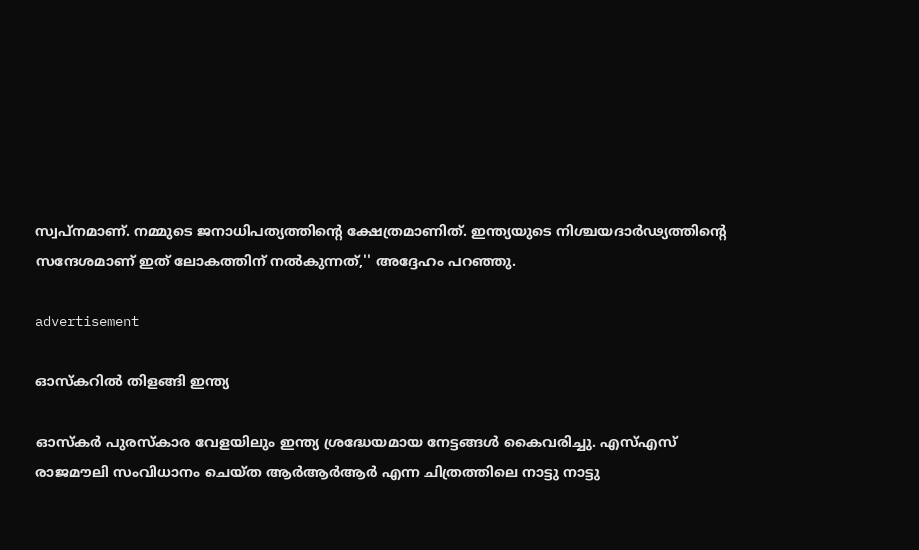സ്വപ്‌നമാണ്. നമ്മുടെ ജനാധിപത്യത്തിന്റെ ക്ഷേത്രമാണിത്. ഇന്ത്യയുടെ നിശ്ചയദാര്‍ഢ്യത്തിന്റെ സന്ദേശമാണ് ഇത് ലോകത്തിന് നല്‍കുന്നത്,'' അദ്ദേഹം പറഞ്ഞു.

advertisement

ഓസ്‌കറില്‍ തിളങ്ങി ഇന്ത്യ

ഓസ്‌കര്‍ പുരസ്‌കാര വേളയിലും ഇന്ത്യ ശ്രദ്ധേയമായ നേട്ടങ്ങള്‍ കൈവരിച്ചു. എസ്എസ് രാജമൗലി സംവിധാനം ചെയ്ത ആര്‍ആര്‍ആര്‍ എന്ന ചിത്രത്തിലെ നാട്ടു നാട്ടു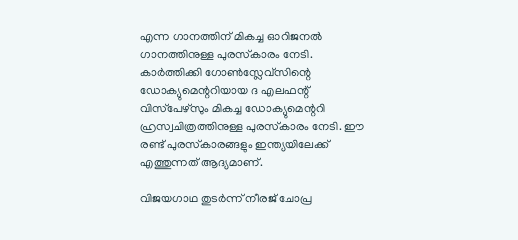എന്ന ഗാനത്തിന് മികച്ച ഓറിജനല്‍ ഗാനത്തിനുള്ള പുരസ്‌കാരം നേടി. കാര്‍ത്തിക്കി ഗോണ്‍സ്ലേവ്‌സിന്റെ ഡോക്യുമെന്ററിയായ ദ എലഫന്റ് വിസ്‌പേഴ്‌സും മികച്ച ഡോക്യുമെന്ററി ഹ്രസ്വചിത്രത്തിനുള്ള പുരസ്‌കാരം നേടി. ഈ രണ്ട് പുരസ്‌കാരങ്ങളും ഇന്ത്യയിലേക്ക് എത്തുന്നത് ആദ്യമാണ്.

വിജയഗാഥ തുടര്‍ന്ന് നീരജ് ചോപ്ര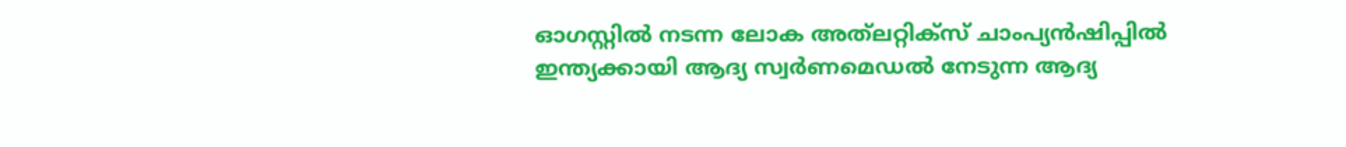ഓഗസ്റ്റില്‍ നടന്ന ലോക അത്‌ലറ്റിക്‌സ് ചാംപ്യന്‍ഷിപ്പില്‍ ഇന്ത്യക്കായി ആദ്യ സ്വര്‍ണമെഡല്‍ നേടുന്ന ആദ്യ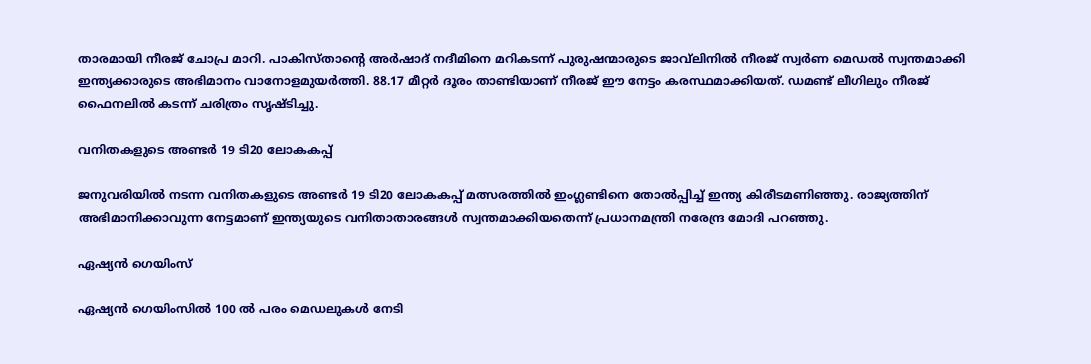താരമായി നീരജ് ചോപ്ര മാറി. പാകിസ്താന്റെ അര്‍ഷാദ് നദീമിനെ മറികടന്ന് പുരുഷന്മാരുടെ ജാവ്‌ലിനില്‍ നീരജ് സ്വര്‍ണ മെഡല്‍ സ്വന്തമാക്കി ഇന്ത്യക്കാരുടെ അഭിമാനം വാനോളമുയര്‍ത്തി. 88.17 മീറ്റര്‍ ദൂരം താണ്ടിയാണ് നീരജ് ഈ നേട്ടം കരസ്ഥമാക്കിയത്. ഡമണ്ട് ലീഗിലും നീരജ് ഫൈനലില്‍ കടന്ന് ചരിത്രം സൃഷ്ടിച്ചു.

വനിതകളുടെ അണ്ടര്‍ 19 ടി20 ലോകകപ്പ്

ജനുവരിയില്‍ നടന്ന വനിതകളുടെ അണ്ടര്‍ 19 ടി20 ലോകകപ്പ് മത്സരത്തില്‍ ഇംഗ്ലണ്ടിനെ തോല്‍പ്പിച്ച് ഇന്ത്യ കിരീടമണിഞ്ഞു. രാജ്യത്തിന് അഭിമാനിക്കാവുന്ന നേട്ടമാണ് ഇന്ത്യയുടെ വനിതാതാരങ്ങള്‍ സ്വന്തമാക്കിയതെന്ന് പ്രധാനമന്ത്രി നരേന്ദ്ര മോദി പറഞ്ഞു.

ഏഷ്യന്‍ ഗെയിംസ്

ഏഷ്യന്‍ ഗെയിംസില്‍ 100 ല്‍ പരം മെഡലുകള്‍ നേടി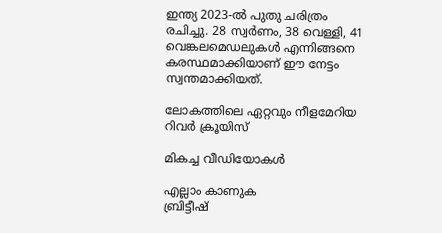ഇന്ത്യ 2023-ല്‍ പുതു ചരിത്രം രചിച്ചു. 28 സ്വര്‍ണം, 38 വെള്ളി, 41 വെങ്കലമെഡലുകള്‍ എന്നിങ്ങനെ കരസ്ഥമാക്കിയാണ് ഈ നേട്ടം സ്വന്തമാക്കിയത്.

ലോകത്തിലെ ഏറ്റവും നീളമേറിയ റിവര്‍ ക്രൂയിസ്

മികച്ച വീഡിയോകൾ

എല്ലാം കാണുക
ബ്രിട്ടീഷ്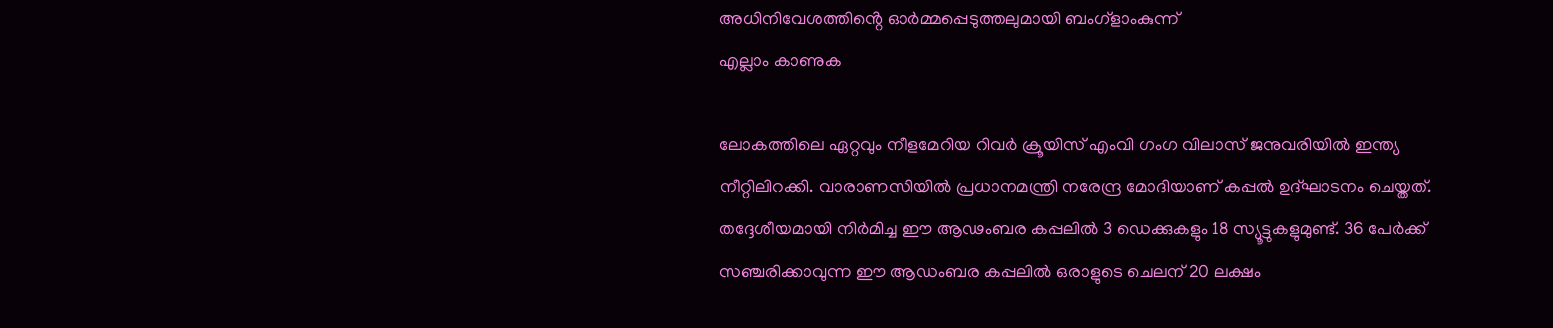അധിനിവേശത്തിൻ്റെ ഓർമ്മപ്പെടുത്തലുമായി ബംഗ്ളാംകുന്ന്
എല്ലാം കാണുക

ലോകത്തിലെ ഏറ്റവും നീളമേറിയ റിവര്‍ ക്രൂയിസ് എംവി ഗംഗ വിലാസ് ജനുവരിയില്‍ ഇന്ത്യ നീറ്റിലിറക്കി. വാരാണസിയില്‍ പ്രധാനമന്ത്രി നരേന്ദ്ര മോദിയാണ് കപ്പല്‍ ഉദ്ഘാടനം ചെയ്തത്. തദ്ദേശീയമായി നിര്‍മിച്ച ഈ ആഢംബര കപ്പലില്‍ 3 ഡെക്കുകളും 18 സ്യൂട്ടുകളുമുണ്ട്. 36 പേർക്ക് സഞ്ചരിക്കാവുന്ന ഈ ആഡംബര കപ്പലിൽ ഒരാളുടെ ചെലന് 20 ലക്ഷം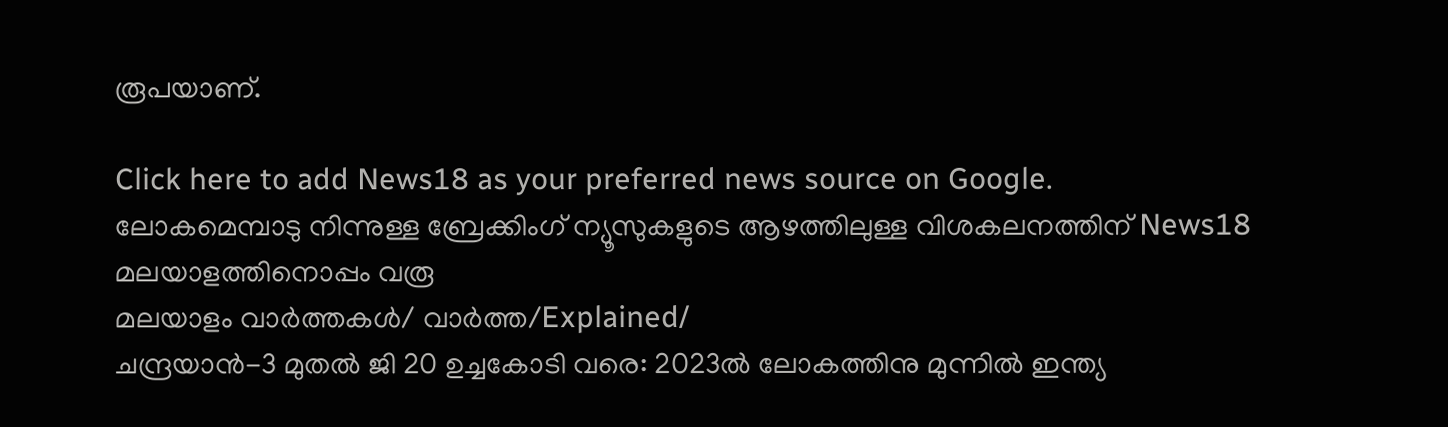രൂപയാണ്.

Click here to add News18 as your preferred news source on Google.
ലോകമെമ്പാടു നിന്നുള്ള ബ്രേക്കിംഗ് ന്യൂസുകളുടെ ആഴത്തിലുള്ള വിശകലനത്തിന് News18 മലയാളത്തിനൊപ്പം വരൂ
മലയാളം വാർത്തകൾ/ വാർത്ത/Explained/
ചന്ദ്രയാന്‍-3 മുതല്‍ ജി 20 ഉച്ചകോടി വരെ: 2023ല്‍ ലോകത്തിനു മുന്നില്‍ ഇന്ത്യ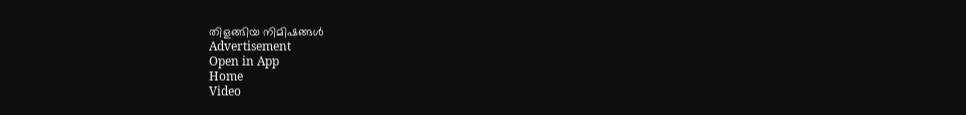തിളങ്ങിയ നിമിഷങ്ങള്‍
Advertisement
Open in App
Home
Video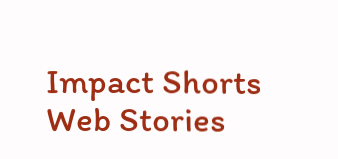Impact Shorts
Web Stories